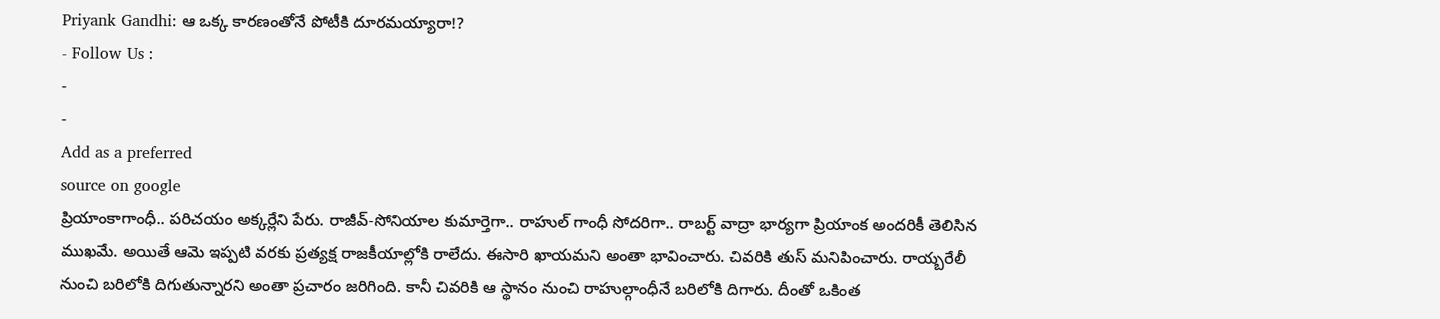Priyank Gandhi: ఆ ఒక్క కారణంతోనే పోటీకి దూరమయ్యారా!?
- Follow Us :
-
-
Add as a preferred
source on google
ప్రియాంకాగాంధీ.. పరిచయం అక్కర్లేని పేరు. రాజీవ్-సోనియాల కుమార్తెగా.. రాహుల్ గాంధీ సోదరిగా.. రాబర్ట్ వాద్రా భార్యగా ప్రియాంక అందరికీ తెలిసిన ముఖమే. అయితే ఆమె ఇప్పటి వరకు ప్రత్యక్ష రాజకీయాల్లోకి రాలేదు. ఈసారి ఖాయమని అంతా భావించారు. చివరికి తుస్ మనిపించారు. రాయ్బరేలీ నుంచి బరిలోకి దిగుతున్నారని అంతా ప్రచారం జరిగింది. కానీ చివరికి ఆ స్థానం నుంచి రాహుల్గాంధీనే బరిలోకి దిగారు. దీంతో ఒకింత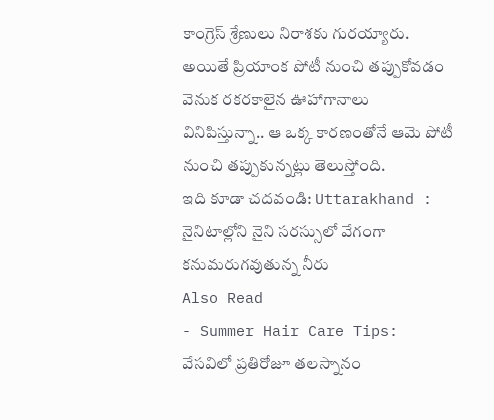కాంగ్రెస్ శ్రేణులు నిరాశకు గురయ్యారు. అయితే ప్రియాంక పోటీ నుంచి తప్పుకోవడం వెనుక రకరకాలైన ఊహాగానాలు వినిపిస్తున్నా.. ఆ ఒక్క కారణంతోనే ఆమె పోటీ నుంచి తప్పుకున్నట్లు తెలుస్తోంది.
ఇది కూడా చదవండి: Uttarakhand : నైనిటాల్లోని నైని సరస్సులో వేగంగా కనుమరుగవుతున్న నీరు
Also Read
- Summer Hair Care Tips: వేసవిలో ప్రతిరోజూ తలస్నానం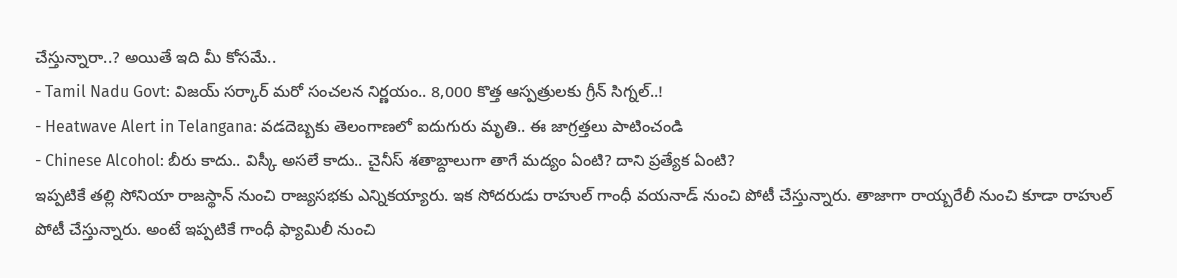చేస్తున్నారా..? అయితే ఇది మీ కోసమే..
- Tamil Nadu Govt: విజయ్ సర్కార్ మరో సంచలన నిర్ణయం.. 8,000 కొత్త ఆస్పత్రులకు గ్రీన్ సిగ్నల్..!
- Heatwave Alert in Telangana: వడదెబ్బకు తెలంగాణలో ఐదుగురు మృతి.. ఈ జాగ్రత్తలు పాటించండి
- Chinese Alcohol: బీరు కాదు.. విస్కీ అసలే కాదు.. చైనీస్ శతాబ్దాలుగా తాగే మద్యం ఏంటి? దాని ప్రత్యేక ఏంటి?
ఇప్పటికే తల్లి సోనియా రాజస్థాన్ నుంచి రాజ్యసభకు ఎన్నికయ్యారు. ఇక సోదరుడు రాహుల్ గాంధీ వయనాడ్ నుంచి పోటీ చేస్తున్నారు. తాజాగా రాయ్బరేలీ నుంచి కూడా రాహుల్ పోటీ చేస్తున్నారు. అంటే ఇప్పటికే గాంధీ ఫ్యామిలీ నుంచి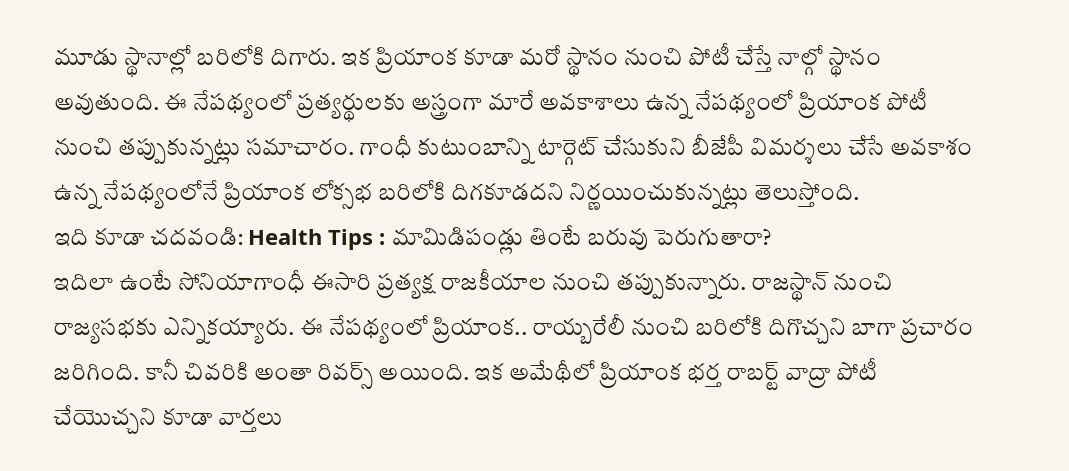మూడు స్థానాల్లో బరిలోకి దిగారు. ఇక ప్రియాంక కూడా మరో స్థానం నుంచి పోటీ చేస్తే నాల్గో స్థానం అవుతుంది. ఈ నేపథ్యంలో ప్రత్యర్థులకు అస్త్రంగా మారే అవకాశాలు ఉన్న నేపథ్యంలో ప్రియాంక పోటీ నుంచి తప్పుకున్నట్లు సమాచారం. గాంధీ కుటుంబాన్ని టార్గెట్ చేసుకుని బీజేపీ విమర్శలు చేసే అవకాశం ఉన్న నేపథ్యంలోనే ప్రియాంక లోక్సభ బరిలోకి దిగకూడదని నిర్ణయించుకున్నట్లు తెలుస్తోంది.
ఇది కూడా చదవండి: Health Tips : మామిడిపండ్లు తింటే బరువు పెరుగుతారా?
ఇదిలా ఉంటే సోనియాగాంధీ ఈసారి ప్రత్యక్ష రాజకీయాల నుంచి తప్పుకున్నారు. రాజస్థాన్ నుంచి రాజ్యసభకు ఎన్నికయ్యారు. ఈ నేపథ్యంలో ప్రియాంక.. రాయ్బరేలీ నుంచి బరిలోకి దిగొచ్చని బాగా ప్రచారం జరిగింది. కానీ చివరికి అంతా రివర్స్ అయింది. ఇక అమేథీలో ప్రియాంక భర్త రాబర్ట్ వాద్రా పోటీ చేయొచ్చని కూడా వార్తలు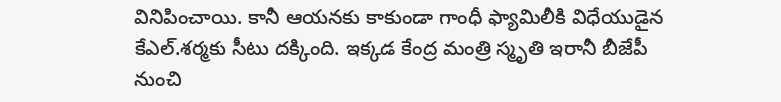వినిపించాయి. కానీ ఆయనకు కాకుండా గాంధీ ఫ్యామిలీకి విధేయుడైన కేఎల్.శర్మకు సీటు దక్కింది. ఇక్కడ కేంద్ర మంత్రి స్మృతి ఇరానీ బీజేపీ నుంచి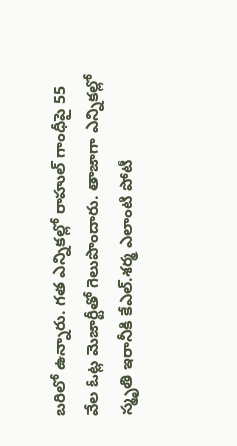బరిలో ఉన్నారు. గత ఎన్నికల్లో రాహుల్ గాంధీపై 55 వేల ఓట్ల మెజార్టీతో గెలుపొందారు. తాజాగా ఎన్నికల్లో స్మృతి ఇరానీకి కేఎల్.శర్మ ఎలాంటి పోటీ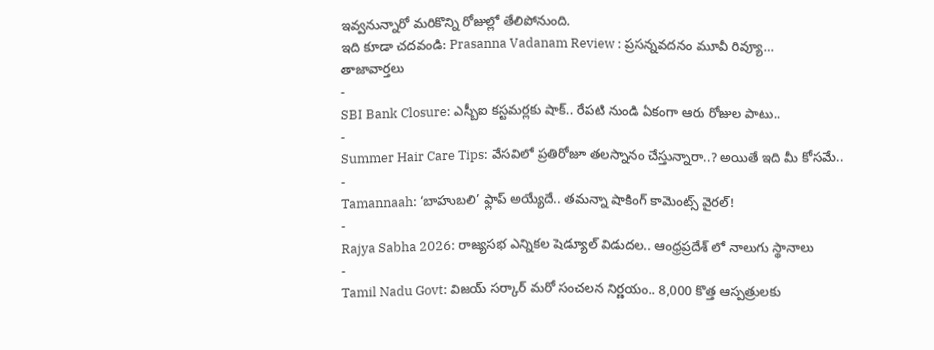ఇవ్వనున్నారో మరికొన్ని రోజుల్లో తేలిపోనుంది.
ఇది కూడా చదవండి: Prasanna Vadanam Review : ప్రసన్నవదనం మూవీ రివ్యూ…
తాజావార్తలు
-
SBI Bank Closure: ఎస్బీఐ కస్టమర్లకు షాక్.. రేపటి నుండి ఏకంగా ఆరు రోజుల పాటు..
-
Summer Hair Care Tips: వేసవిలో ప్రతిరోజూ తలస్నానం చేస్తున్నారా..? అయితే ఇది మీ కోసమే..
-
Tamannaah: ‘బాహుబలి’ ఫ్లాప్ అయ్యేదే.. తమన్నా షాకింగ్ కామెంట్స్ వైరల్!
-
Rajya Sabha 2026: రాజ్యసభ ఎన్నికల షెడ్యూల్ విడుదల.. ఆంధ్రప్రదేశ్ లో నాలుగు స్థానాలు
-
Tamil Nadu Govt: విజయ్ సర్కార్ మరో సంచలన నిర్ణయం.. 8,000 కొత్త ఆస్పత్రులకు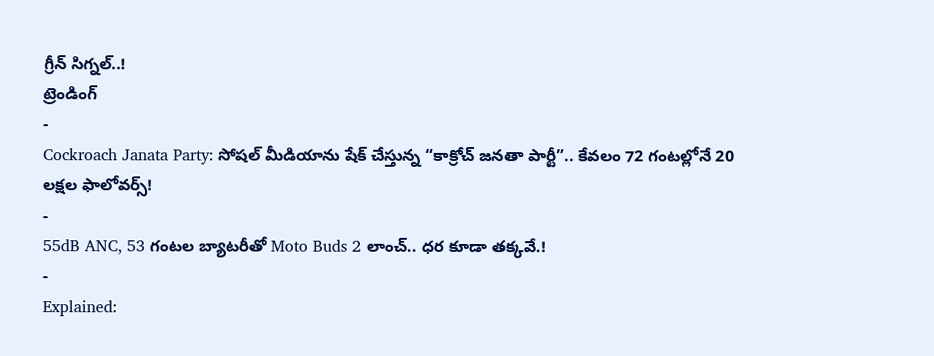గ్రీన్ సిగ్నల్..!
ట్రెండింగ్
-
Cockroach Janata Party: సోషల్ మీడియాను షేక్ చేస్తున్న “కాక్రోచ్ జనతా పార్టీ”.. కేవలం 72 గంటల్లోనే 20 లక్షల ఫాలోవర్స్!
-
55dB ANC, 53 గంటల బ్యాటరీతో Moto Buds 2 లాంచ్.. ధర కూడా తక్కవే.!
-
Explained: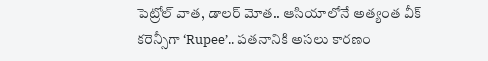పెట్రోల్ వాత, డాలర్ మోత.. ఆసియాలోనే అత్యంత వీక్ కరెన్సీగా ‘Rupee’.. పతనానికి అసలు కారణం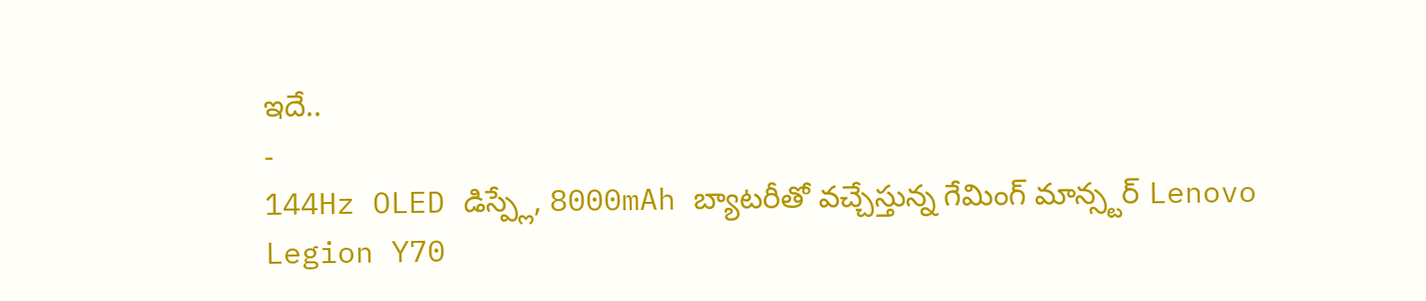ఇదే..
-
144Hz OLED డిస్ప్లే, 8000mAh బ్యాటరీతో వచ్చేస్తున్న గేమింగ్ మాన్స్టర్ Lenovo Legion Y70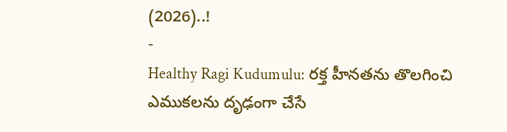(2026)..!
-
Healthy Ragi Kudumulu: రక్త హీనతను తొలగించి ఎముకలను దృఢంగా చేసే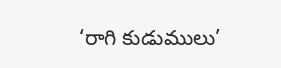‘రాగి కుడుములు’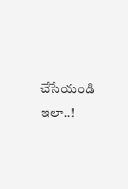చేసేయండి ఇలా..!